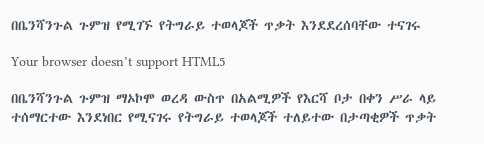በቤንሻንጉል ጉምዝ የሚገኙ የትግራይ ተወላጆች ጥቃት እንደደረሰባቸው ተናገሩ

Your browser doesn’t support HTML5

በቤንሻንጉል ጉምዝ ማኦኮሞ ወረዳ ውስጥ በአልሚዎች የእርሻ ቦታ በቀን ሥራ ላይ ተሰማርተው እንደነበር የሚናገሩ የትግራይ ተወላጆች ተለይተው በታጣቂዎች ጥቃት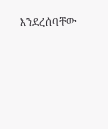እንደረሰባቸው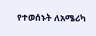የተወሰኑት ለአሜሪካ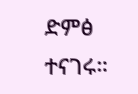ድምፅ ተናገሩ።